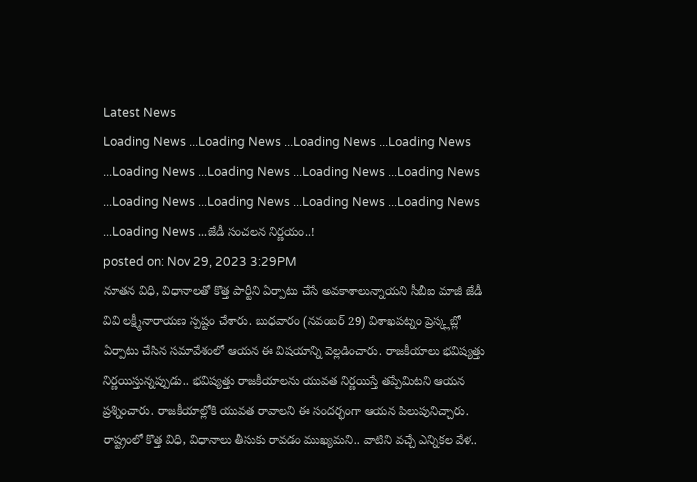Latest News
Loading News ...Loading News ...Loading News ...Loading News ...Loading News ...Loading News ...Loading News ...Loading News ...Loading News ...Loading News ...Loading News ...Loading News ...Loading News ...జేడీ సంచలన నిర్ణయం..!
posted on: Nov 29, 2023 3:29PM
నూతన విధి, విధానాలతో కొత్త పార్టీని ఏర్పాటు చేసే అవకాశాలున్నాయని సీబీఐ మాజీ జేడీ వివి లక్ష్మీనారాయణ స్పష్టం చేశారు. బుధవారం (నవంబర్ 29) విశాఖపట్నం ప్రెస్క్లబ్లో ఏర్పాటు చేసిన సమావేశంలో ఆయన ఈ విషయాన్ని వెల్లడించారు. రాజకీయాలు భవిష్యత్తు నిర్ణయిస్తున్నప్పుడు.. భవిష్యత్తు రాజకీయాలను యువత నిర్ణయిస్తే తప్పేమిటని ఆయన ప్రశ్నించారు. రాజకీయాల్లోకి యువత రావాలని ఈ సందర్భంగా ఆయన పిలుపునిచ్చారు. రాష్ట్రంలో కొత్త విధి, విధానాలు తీసుకు రావడం ముఖ్యమని.. వాటిని వచ్చే ఎన్నికల వేళ..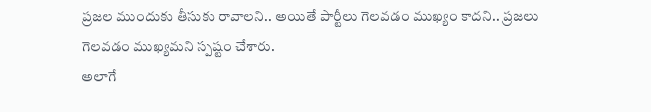ప్రజల ముందుకు తీసుకు రావాలని.. అయితే పార్టీలు గెలవడం ముఖ్యం కాదని.. ప్రజలు గెలవడం ముఖ్యమని స్పష్టం చేశారు.
అలాగే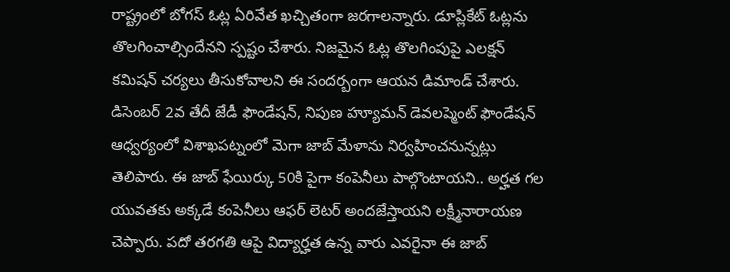రాష్ట్రంలో బోగస్ ఓట్ల ఏరివేత ఖచ్చితంగా జరగాలన్నారు. డూప్లికేట్ ఓట్లను తొలగించాల్సిందేనని స్పష్టం చేశారు. నిజమైన ఓట్ల తొలగింపుపై ఎలక్షన్ కమిషన్ చర్యలు తీసుకోవాలని ఈ సందర్బంగా ఆయన డిమాండ్ చేశారు. డిసెంబర్ 2వ తేదీ జేడీ ఫౌండేషన్, నిపుణ హ్యూమన్ డెవలప్మెంట్ ఫౌండేషన్ ఆధ్వర్యంలో విశాఖపట్నంలో మెగా జాబ్ మేళాను నిర్వహించనున్నట్లు తెలిపారు. ఈ జాబ్ ఫేయిర్కు 50కి పైగా కంపెనీలు పాల్గొంటాయని.. అర్హత గల యువతకు అక్కడే కంపెనీలు ఆఫర్ లెటర్ అందజేస్తాయని లక్ష్మీనారాయణ చెప్పారు. పదో తరగతి ఆపై విద్యార్హత ఉన్న వారు ఎవరైనా ఈ జాబ్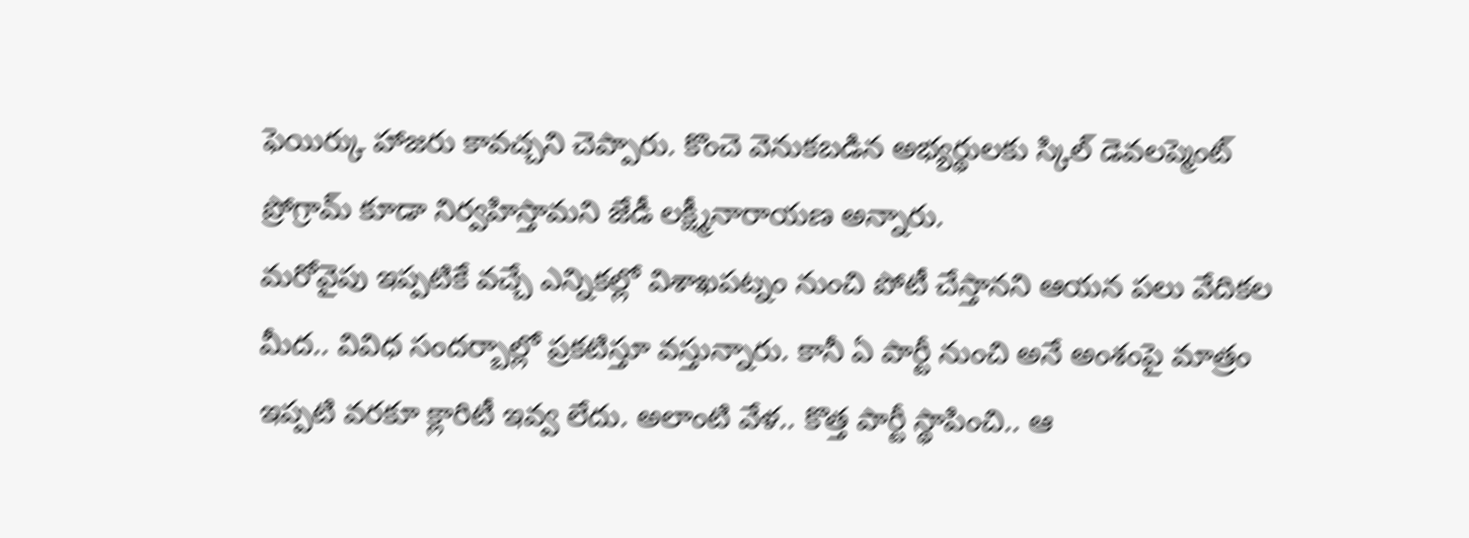ఫెయిర్కు హాజరు కావచ్చని చెప్పారు. కొంచె వెనుకబడిన అభ్యర్థులకు స్కిల్ డెవలప్మెంట్ ప్రోగ్రామ్ కూడా నిర్వహిస్తామని జేడీ లక్ష్మీనారాయణ అన్నారు.
మరోవైపు ఇప్పటికే వచ్చే ఎన్నికల్లో విశాఖపట్నం నుంచి పోటీ చేస్తానని ఆయన పలు వేదికల మీద.. వివిధ సందర్బాల్లో ప్రకటిస్తూ వస్తున్నారు. కానీ ఏ పార్టీ నుంచి అనే అంశంపై మాత్రం ఇప్పటి వరకూ క్లారిటీ ఇవ్వ లేదు. అలాంటి వేళ.. కొత్త పార్టీ స్థాపించి.. ఆ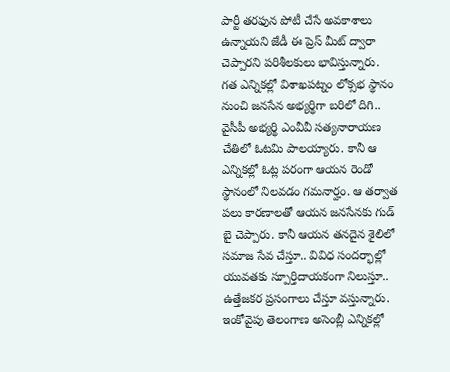పార్టీ తరఫున పోటీ చేసే అవకాశాలు ఉన్నాయని జేడీ ఈ ప్రెస్ మీట్ ద్వారా చెప్పారని పరిశీలకులు భావిస్తున్నారు.
గత ఎన్నికల్లో విశాఖపట్నం లోక్సభ స్థానం నుంచి జనసేన అభ్యర్థిగా బరిలో దిగి.. వైసీపీ అభ్యర్థి ఎంవీవీ సత్యనారాయణ చేతిలో ఓటమి పాలయ్యారు. కానీ ఆ ఎన్నికల్లో ఓట్ల పరంగా ఆయన రెండో స్థానంలో నిలవడం గమనార్హం. ఆ తర్వాత పలు కారణాలతో ఆయన జనసేనకు గుడ్ బై చెప్పారు. కానీ ఆయన తనదైన శైలిలో సమాజ సేవ చేస్తూ.. వివిధ సందర్భాల్లో యువతకు స్పూర్తిదాయకంగా నిలుస్తూ.. ఉత్తేజకర ప్రసంగాలు చేస్తూ వస్తున్నారు. ఇంకోవైపు తెలంగాణ అసెంబ్లీ ఎన్నికల్లో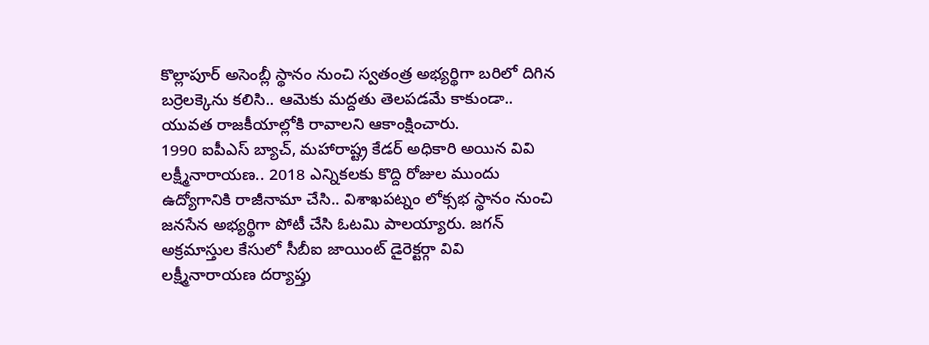కొల్లాపూర్ అసెంబ్లీ స్థానం నుంచి స్వతంత్ర అభ్యర్థిగా బరిలో దిగిన బర్రెలక్కెను కలిసి.. ఆమెకు మద్దతు తెలపడమే కాకుండా.. యువత రాజకీయాల్లోకి రావాలని ఆకాంక్షించారు.
1990 ఐపీఎస్ బ్యాచ్, మహారాష్ట్ర కేడర్ అధికారి అయిన వివి లక్ష్మీనారాయణ.. 2018 ఎన్నికలకు కొద్ది రోజుల ముందు ఉద్యోగానికి రాజీనామా చేసి.. విశాఖపట్నం లోక్సభ స్థానం నుంచి జనసేన అభ్యర్థిగా పోటీ చేసి ఓటమి పాలయ్యారు. జగన్ అక్రమాస్తుల కేసులో సీబీఐ జాయింట్ డైరెక్టర్గా వివి లక్ష్మీనారాయణ దర్యాప్తు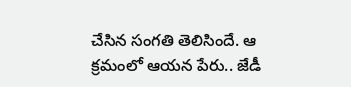చేసిన సంగతి తెలిసిందే. ఆ క్రమంలో ఆయన పేరు.. జేడీ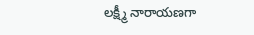లక్ష్మీ నారాయణగా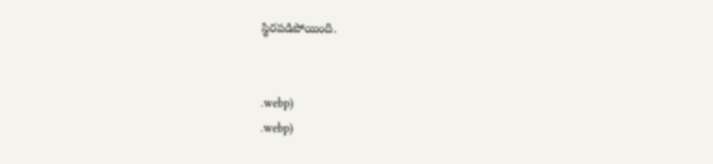స్థిరపడిపోయింది.


.webp)
.webp)